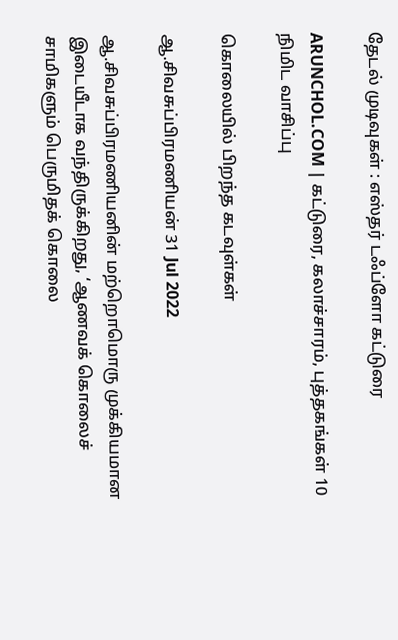தேடல் முடிவுகள் : எஸ்தர் டஃப்ளோ கட்டுரை

ARUNCHOL.COM | கட்டுரை, கலாச்சாரம், புத்தகங்கள் 10 நிமிட வாசிப்பு

கொலையில் பிறந்த கடவுள்கள்

ஆ.சிவசுப்பிரமணியன் 31 Jul 2022

ஆ.சிவசுப்பிரமணியனின் மற்றொமொரு முக்கியமான இடையீடாக வந்திருக்கிறது, ‘ஆணவக் கொலைச் சாமிகளும் பெருமிதக் கொலை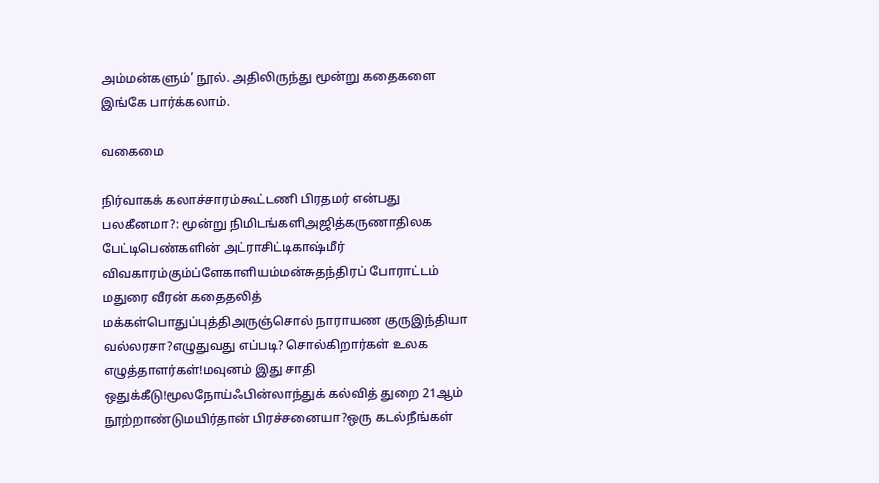அம்மன்களும்’ நூல். அதிலிருந்து மூன்று கதைகளை இங்கே பார்க்கலாம்.

வகைமை

நிர்வாகக் கலாச்சாரம்கூட்டணி பிரதமர் என்பது பலகீனமா?: மூன்று நிமிடங்களிஅஜித்கருணாதிலக பேட்டிபெண்களின் அட்ராசிட்டிகாஷ்மீர் விவகாரம்கும்ப்ளேகாளியம்மன்சுதந்திரப் போராட்டம் மதுரை வீரன் கதைதலித் மக்கள்பொதுப்புத்திஅருஞ்சொல் நாராயண குருஇந்தியா வல்லரசா?எழுதுவது எப்படி? சொல்கிறார்கள் உலக எழுத்தாளர்கள்!மவுனம் இது சாதி ஒதுக்கீடு!மூலநோய்ஃபின்லாந்துக் கல்வித் துறை 21ஆம் நூற்றாண்டுமயிர்தான் பிரச்சனையா?ஒரு கடல்நீங்கள்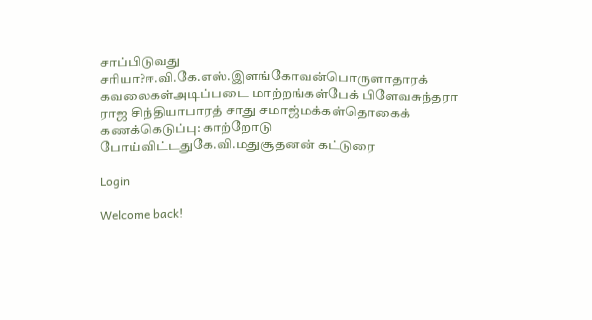சாப்பிடுவது சரியா?ஈ.வி.கே.எஸ்.இளங்கோவன்பொருளாதாரக் கவலைகள்அடிப்படை மாற்றங்கள்பேக் பிளேவசுந்தரா ராஜ சிந்தியாபாரத் சாது சமாஜ்மக்கள்தொகைக் கணக்கெடுப்பு: காற்றோடு போய்விட்டதுகே.வி.மதுசூதனன் கட்டுரை

Login

Welcome back!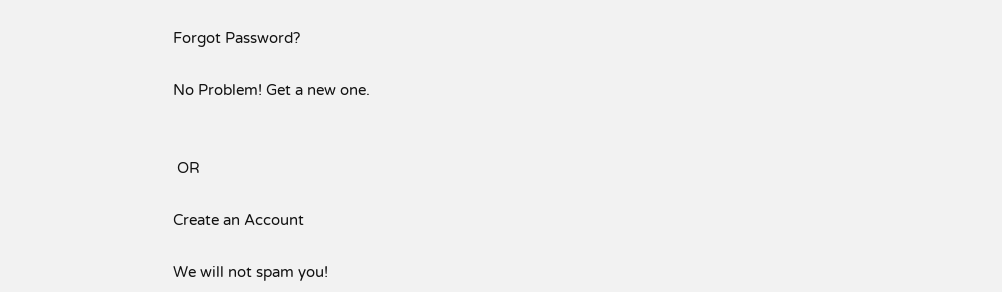Forgot Password?

No Problem! Get a new one.


 OR

Create an Account

We will not spam you!